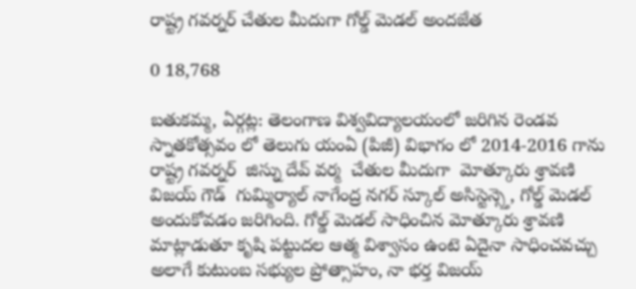రాష్ట్ర గవర్నర్ చేతుల మీదుగా గోల్డ్ మెడల్ అందజేత

0 18,768

బతుకమ్మ, ఏర్గట్ల: తెలంగాణ విశ్వవిద్యాలయంలో జరిగిన రెండవ స్నాతకోత్సవం లో తెలుగు యంఏ (పిజీ) విభాగం లో 2014-2016 గాను రాష్ట్ర గవర్నర్  జిస్ను దేవ్ వర్మ  చేతుల మీదుగా  మోత్కూరు శ్రావణి విజయ్ గౌడ్  గుమ్మిర్యాల్ నాగేంద్ర నగర్ స్కూల్ అసిస్టెన్స్తె, గోల్డ్ మెడల్ అందుకోవడం జరిగింది. గోల్డ్ మెడల్ సాధించిన మోత్కూరు శ్రావణి మాట్లాడుతూ కృషి పట్టుదల ఆత్మ విశ్వాసం ఉంటె ఏదైనా సాధించవచ్చు అలాగే కుటుంబ సభ్యుల ప్రోత్సాహం, నా భర్త విజయ్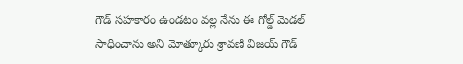గౌడ్ సహకారం ఉండటం వల్ల నేను ఈ గోల్డ్ మెడల్ సాధించాను అని మోత్కూరు శ్రావణి విజయ్ గౌడ్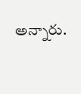అన్నారు.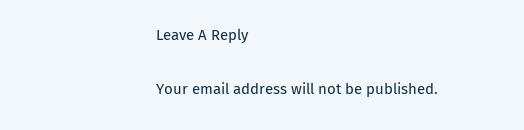Leave A Reply

Your email address will not be published.